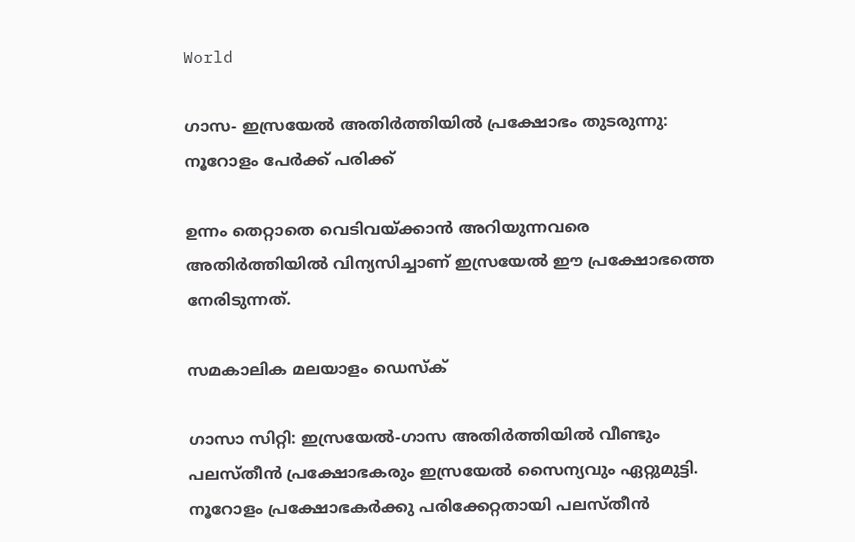World

ഗാസ- ഇസ്രയേല്‍ അതിര്‍ത്തിയില്‍ പ്രക്ഷോഭം തുടരുന്നു: നൂറോളം പേര്‍ക്ക് പരിക്ക്

ഉന്നം തെറ്റാതെ വെടിവയ്ക്കാന്‍ അറിയുന്നവരെ അതിര്‍ത്തിയില്‍ വിന്യസിച്ചാണ് ഇസ്രയേല്‍ ഈ പ്രക്ഷോഭത്തെ നേരിടുന്നത്.

സമകാലിക മലയാളം ഡെസ്ക്

ഗാസാ സിറ്റി: ഇസ്രയേല്‍-ഗാസ അതിര്‍ത്തിയില്‍ വീണ്ടും പലസ്തീന്‍ പ്രക്ഷോഭകരും ഇസ്രയേല്‍ സൈന്യവും ഏറ്റുമുട്ടി. നൂറോളം പ്രക്ഷോഭകര്‍ക്കു പരിക്കേറ്റതായി പലസ്തീന്‍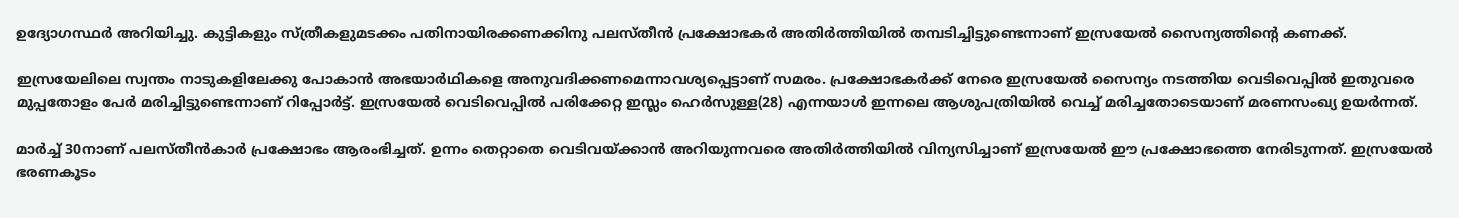ഉദ്യോഗസ്ഥര്‍ അറിയിച്ചു. കുട്ടികളും സ്ത്രീകളുമടക്കം പതിനായിരക്കണക്കിനു പലസ്തീന്‍ പ്രക്ഷോഭകര്‍ അതിര്‍ത്തിയില്‍ തമ്പടിച്ചിട്ടുണ്ടെന്നാണ് ഇസ്രയേല്‍ സൈന്യത്തിന്റെ കണക്ക്.

ഇസ്രയേലിലെ സ്വന്തം നാടുകളിലേക്കു പോകാന്‍ അഭയാര്‍ഥികളെ അനുവദിക്കണമെന്നാവശ്യപ്പെട്ടാണ് സമരം. പ്രക്ഷോഭകര്‍ക്ക് നേരെ ഇസ്രയേല്‍ സൈന്യം നടത്തിയ വെടിവെപ്പില്‍ ഇതുവരെ മുപ്പതോളം പേര്‍ മരിച്ചിട്ടുണ്ടെന്നാണ് റിപ്പോര്‍ട്ട്. ഇസ്രയേല്‍ വെടിവെപ്പില്‍ പരിക്കേറ്റ ഇസ്ലം ഹെര്‍സുള്ള(28) എന്നയാള്‍ ഇന്നലെ ആശുപത്രിയില്‍ വെച്ച് മരിച്ചതോടെയാണ് മരണസംഖ്യ ഉയര്‍ന്നത്.

മാര്‍ച്ച് 30നാണ് പലസ്തീന്‍കാര്‍ പ്രക്ഷോഭം ആരംഭിച്ചത്. ഉന്നം തെറ്റാതെ വെടിവയ്ക്കാന്‍ അറിയുന്നവരെ അതിര്‍ത്തിയില്‍ വിന്യസിച്ചാണ് ഇസ്രയേല്‍ ഈ പ്രക്ഷോഭത്തെ നേരിടുന്നത്. ഇസ്രയേല്‍ ഭരണകൂടം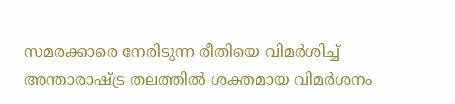സമരക്കാരെ നേരിടുന്ന രീതിയെ വിമര്‍ശിച്ച് അന്താരാഷ്ട്ര തലത്തില്‍ ശക്തമായ വിമര്‍ശനം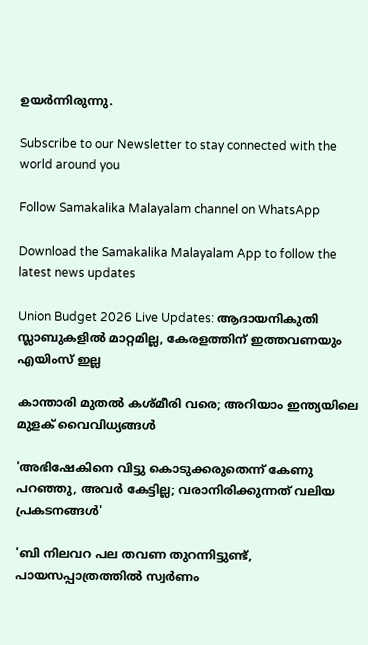ഉയര്‍ന്നിരുന്നു.

Subscribe to our Newsletter to stay connected with the world around you

Follow Samakalika Malayalam channel on WhatsApp

Download the Samakalika Malayalam App to follow the latest news updates

Union Budget 2026 Live Updates: ആദായനികുതി സ്ലാബുകളില്‍ മാറ്റമില്ല, കേരളത്തിന് ഇത്തവണയും എയിംസ് ഇല്ല

കാന്താരി മുതൽ കശ്മീരി വരെ; അറിയാം ഇന്ത്യയിലെ മുളക് വൈവിധ്യങ്ങൾ

'അഭിഷേകിനെ വിട്ടു കൊടുക്കരുതെന്ന് കേണു പറഞ്ഞു, അവര്‍ കേട്ടില്ല; വരാനിരിക്കുന്നത് വലിയ പ്രകടനങ്ങള്‍'

'ബി നിലവറ പല തവണ തുറന്നിട്ടുണ്ട്, പായസപ്പാത്രത്തില്‍ സ്വര്‍ണം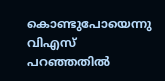കൊണ്ടുപോയെന്നു വിഎസ് പറഞ്ഞതില്‍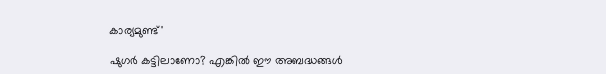കാര്യമുണ്ട്'

ഷുഗർ കട്ടിലാണോ? എങ്കിൽ ഈ അബദ്ധങ്ങൾ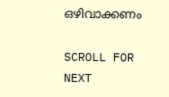ഒഴിവാക്കണം

SCROLL FOR NEXT